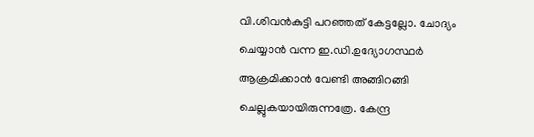വി.ശിവന്‍കുട്ടി പറഞ്ഞത് കേട്ടല്ലോ. ചോദ്യം ചെയ്യാന്‍ വന്ന ഇ.ഡി.ഉദ്യോഗസ്ഥര്‍ ആക്രമിക്കാന്‍ വേണ്ടി അങ്ങിറങ്ങി ചെല്ലുകയായിരുന്നത്രേ. കേന്ദ്ര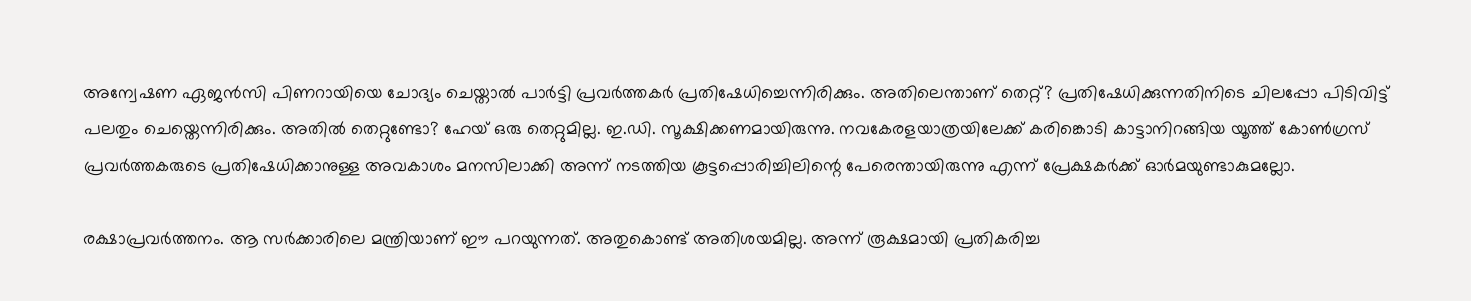അന്വേഷണ ഏജന്‍സി പിണറായിയെ ചോദ്യം ചെയ്താല്‍ പാര്‍ട്ടി പ്രവര്‍ത്തകര്‍ പ്രതിഷേധിച്ചെന്നിരിക്കും. അതിലെന്താണ് തെറ്റ്? പ്രതിഷേധിക്കുന്നതിനിടെ ചിലപ്പോ പിടിവിട്ട് പലതും ചെയ്തെന്നിരിക്കും. അതില്‍ തെറ്റുണ്ടോ? ഹേയ് ഒരു തെറ്റുമില്ല. ഇ.ഡി. സൂക്ഷിക്കണമായിരുന്നു. നവകേരളയാത്രയിലേക്ക് കരിങ്കൊടി കാട്ടാനിറങ്ങിയ യൂത്ത് കോണ്‍ഗ്രസ് പ്രവര്‍ത്തകരുടെ പ്രതിഷേധിക്കാനുള്ള അവകാശം മനസിലാക്കി അന്ന് നടത്തിയ കൂട്ടപ്പൊരിച്ചിലിന്റെ പേരെന്തായിരുന്നു എന്ന് പ്രേക്ഷകര്‍ക്ക് ഓര്‍മയുണ്ടാകുമല്ലോ.

രക്ഷാപ്രവര്‍ത്തനം. ആ സര്‍ക്കാരിലെ മന്ത്രിയാണ് ഈ പറയുന്നത്. അതുകൊണ്ട് അതിശയമില്ല. അന്ന് രൂക്ഷമായി പ്രതികരിച്ച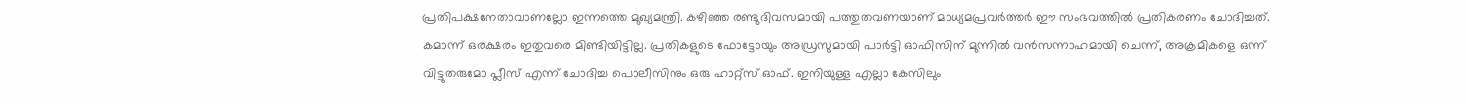പ്രതിപക്ഷനേതാവാണല്ലോ ഇന്നത്തെ മുഖ്യമന്ത്രി. കഴിഞ്ഞ രണ്ടുദിവസമായി പത്തുതവണയാണ് മാധ്യമപ്രവര്‍ത്തര്‍ ഈ സംഭവത്തില്‍ പ്രതികരണം ചോദിച്ചത്. കമാന്ന് ഒരക്ഷരം ഇതുവരെ മിണ്ടിയിട്ടില്ല. പ്രതികളുടെ ഫോട്ടോയും അഡ്രസുമായി പാര്‍ട്ടി ഓഫിസിന് മുന്നില്‍ വന്‍സന്നാഹമായി ചെന്ന്, അക്രമികളെ ഒന്ന് വിട്ടുതരുമോ പ്ലീസ് എന്ന് ചോദിച്ച പൊലീസിനും ഒരു ഹാറ്റ്സ് ഓഫ്. ഇനിയുള്ള എല്ലാ കേസിലും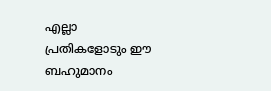എല്ലാ പ്രതികളോടും ഈ ബഹുമാനം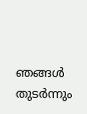ഞങ്ങള്‍ തുടര്‍ന്നും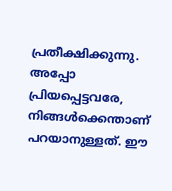പ്രതീക്ഷിക്കുന്നു. അപ്പോ പ്രിയപ്പെട്ടവരേ, നിങ്ങള്‍ക്കെന്താണ് പറയാനുള്ളത്. ഈ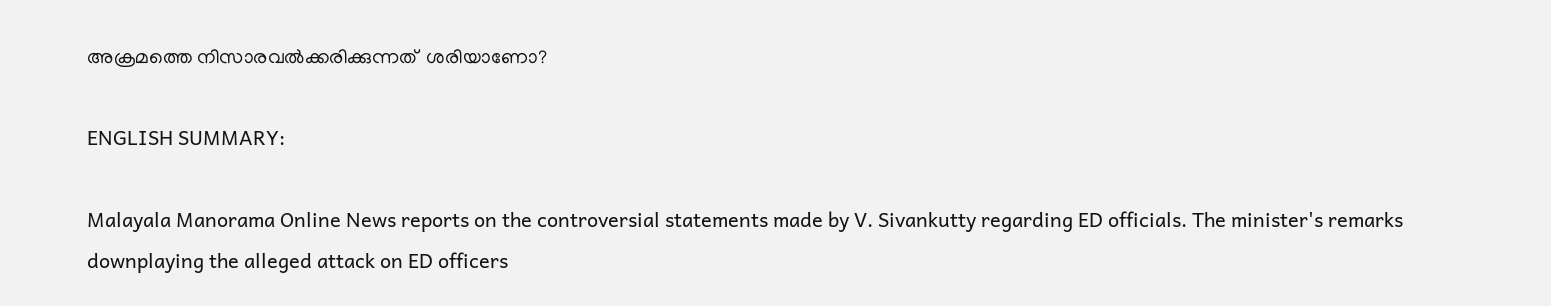അക്രമത്തെ നിസാരവല്‍ക്കരിക്കുന്നത്  ശരിയാണോ?

ENGLISH SUMMARY:

Malayala Manorama Online News reports on the controversial statements made by V. Sivankutty regarding ED officials. The minister's remarks downplaying the alleged attack on ED officers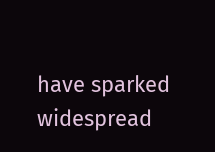have sparked widespread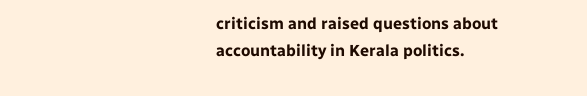criticism and raised questions about accountability in Kerala politics.